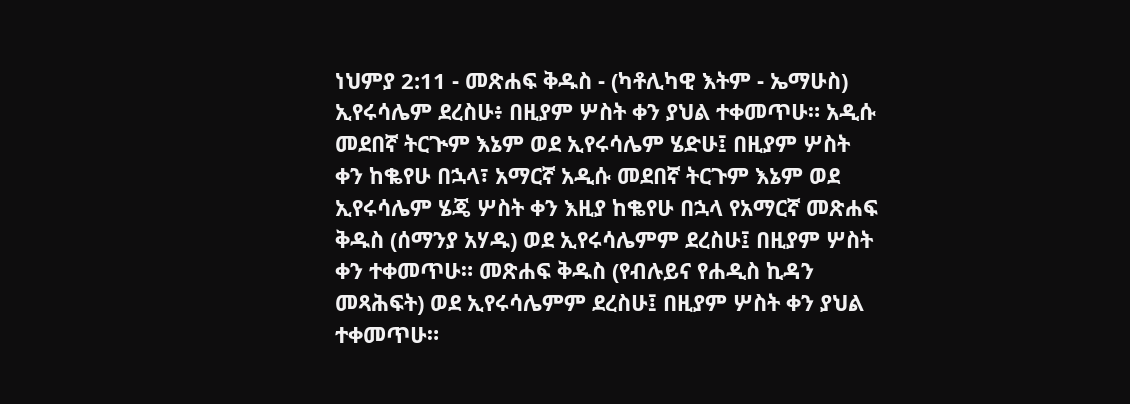ነህምያ 2:11 - መጽሐፍ ቅዱስ - (ካቶሊካዊ እትም - ኤማሁስ) ኢየሩሳሌም ደረስሁ፥ በዚያም ሦስት ቀን ያህል ተቀመጥሁ። አዲሱ መደበኛ ትርጒም እኔም ወደ ኢየሩሳሌም ሄድሁ፤ በዚያም ሦስት ቀን ከቈየሁ በኋላ፣ አማርኛ አዲሱ መደበኛ ትርጉም እኔም ወደ ኢየሩሳሌም ሄጄ ሦስት ቀን እዚያ ከቈየሁ በኋላ የአማርኛ መጽሐፍ ቅዱስ (ሰማንያ አሃዱ) ወደ ኢየሩሳሌምም ደረስሁ፤ በዚያም ሦስት ቀን ተቀመጥሁ። መጽሐፍ ቅዱስ (የብሉይና የሐዲስ ኪዳን መጻሕፍት) ወደ ኢየሩሳሌምም ደረስሁ፤ በዚያም ሦስት ቀን ያህል ተቀመጥሁ።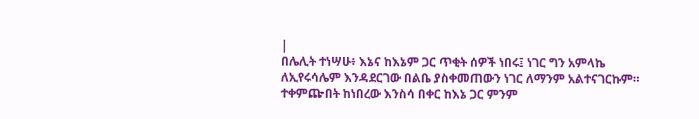|
በሌሊት ተነሣሁ፥ እኔና ከእኔም ጋር ጥቂት ሰዎች ነበሩ፤ ነገር ግን አምላኬ ለኢየሩሳሌም እንዳደርገው በልቤ ያስቀመጠውን ነገር ለማንም አልተናገርኩም። ተቀምጬበት ከነበረው እንስሳ በቀር ከእኔ ጋር ምንም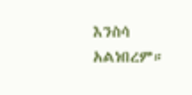እንስሳ አልነበረም።